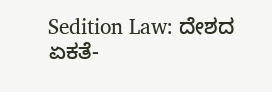Sedition Law: ದೇಶದ ಏಕತೆ-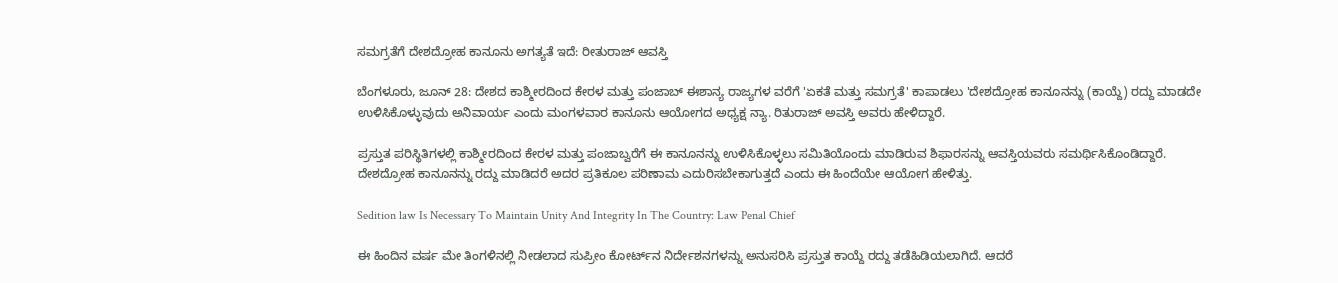ಸಮಗ್ರತೆಗೆ ದೇಶದ್ರೋಹ ಕಾನೂನು ಅಗತ್ಯತೆ ಇದೆ: ರೀತುರಾಜ್ ಆವಸ್ತಿ

ಬೆಂಗಳೂರು, ಜೂನ್ 28: ದೇಶದ ಕಾಶ್ಮೀರದಿಂದ ಕೇರಳ ಮತ್ತು ಪಂಜಾಬ್ ಈಶಾನ್ಯ ರಾಜ್ಯಗಳ ವರೆಗೆ 'ಏಕತೆ ಮತ್ತು ಸಮಗ್ರತೆ' ಕಾಪಾಡಲು 'ದೇಶದ್ರೋಹ ಕಾನೂನನ್ನು (ಕಾಯ್ದೆ) ರದ್ದು ಮಾಡದೇ ಉಳಿಸಿಕೊಳ್ಳುವುದು ಅನಿವಾರ್ಯ ಎಂದು ಮಂಗಳವಾರ ಕಾನೂನು ಆಯೋಗದ ಅಧ್ಯಕ್ಷ ನ್ಯಾ. ರಿತುರಾಜ್ ಅವಸ್ತಿ ಅವರು ಹೇಳಿದ್ದಾರೆ.

ಪ್ರಸ್ತುತ ಪರಿಸ್ಥಿತಿಗಳಲ್ಲಿ ಕಾಶ್ಮೀರದಿಂದ ಕೇರಳ ಮತ್ತು ಪಂಜಾಬ್ವರೆಗೆ ಈ ಕಾನೂನನ್ನು ಉಳಿಸಿಕೊಳ್ಳಲು ಸಮಿತಿಯೊಂದು ಮಾಡಿರುವ ಶಿಫಾರಸನ್ನು ಆವಸ್ತಿಯವರು ಸಮರ್ಥಿಸಿಕೊಂಡಿದ್ದಾರೆ. ದೇಶದ್ರೋಹ ಕಾನೂನನ್ನು ರದ್ದು ಮಾಡಿದರೆ ಅದರ ಪ್ರತಿಕೂಲ ಪರಿಣಾಮ ಎದುರಿಸಬೇಕಾಗುತ್ತದೆ ಎಂದು ಈ ಹಿಂದೆಯೇ ಆಯೋಗ ಹೇಳಿತ್ತು.

Sedition law Is Necessary To Maintain Unity And Integrity In The Country: Law Penal Chief

ಈ ಹಿಂದಿನ ವರ್ಷ ಮೇ ತಿಂಗಳಿನಲ್ಲಿ ನೀಡಲಾದ ಸುಪ್ರೀಂ ಕೋರ್ಟ್‌ನ ನಿರ್ದೇಶನಗಳನ್ನು ಅನುಸರಿಸಿ ಪ್ರಸ್ತುತ ಕಾಯ್ದೆ ರದ್ದು ತಡೆಹಿಡಿಯಲಾಗಿದೆ. ಆದರೆ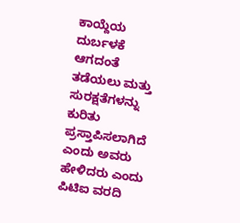ಕಾಯ್ದೆಯ ದುರ್ಬಳಕೆ ಆಗದಂತೆ ತಡೆಯಲು ಮತ್ತು ಸುರಕ್ಷತೆಗಳನ್ನು ಕುರಿತು ಪ್ರಸ್ತಾಪಿಸಲಾಗಿದೆ ಎಂದು ಅವರು ಹೇಳಿದರು ಎಂದು ಪಿಟಿಐ ವರದಿ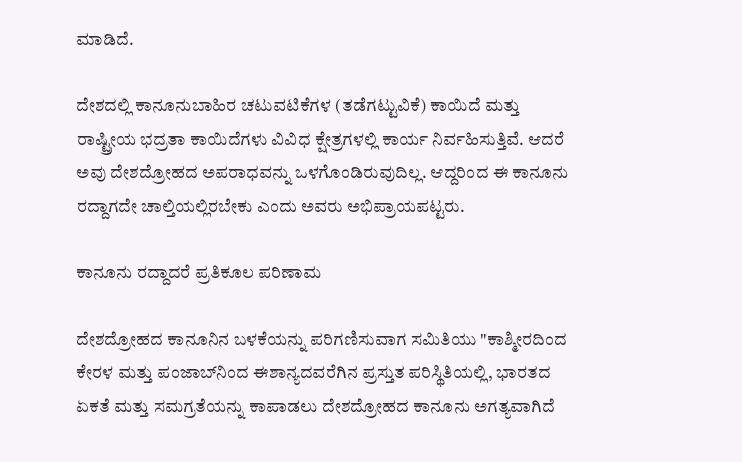ಮಾಡಿದೆ.

ದೇಶದಲ್ಲಿ ಕಾನೂನುಬಾಹಿರ ಚಟುವಟಿಕೆಗಳ (ತಡೆಗಟ್ಟುವಿಕೆ) ಕಾಯಿದೆ ಮತ್ತು ರಾಷ್ಟ್ರೀಯ ಭದ್ರತಾ ಕಾಯಿದೆಗಳು ವಿವಿಧ ಕ್ಷೇತ್ರಗಳಲ್ಲಿ ಕಾರ್ಯ ನಿರ್ವಹಿಸುತ್ತಿವೆ. ಆದರೆ ಅವು ದೇಶದ್ರೋಹದ ಅಪರಾಧವನ್ನು ಒಳಗೊಂಡಿರುವುದಿಲ್ಲ. ಆದ್ದರಿಂದ ಈ ಕಾನೂನು ರದ್ದಾಗದೇ ಚಾಲ್ತಿಯಲ್ಲಿರಬೇಕು ಎಂದು ಅವರು ಅಭಿಪ್ರಾಯಪಟ್ಟರು.

ಕಾನೂನು ರದ್ದಾದರೆ ಪ್ರತಿಕೂಲ ಪರಿಣಾಮ

ದೇಶದ್ರೋಹದ ಕಾನೂನಿನ ಬಳಕೆಯನ್ನು ಪರಿಗಣಿಸುವಾಗ ಸಮಿತಿಯು "ಕಾಶ್ಮೀರದಿಂದ ಕೇರಳ ಮತ್ತು ಪಂಜಾಬ್‌ನಿಂದ ಈಶಾನ್ಯದವರೆಗಿನ ಪ್ರಸ್ತುತ ಪರಿಸ್ಥಿತಿಯಲ್ಲಿ, ಭಾರತದ ಏಕತೆ ಮತ್ತು ಸಮಗ್ರತೆಯನ್ನು ಕಾಪಾಡಲು ದೇಶದ್ರೋಹದ ಕಾನೂನು ಅಗತ್ಯವಾಗಿದೆ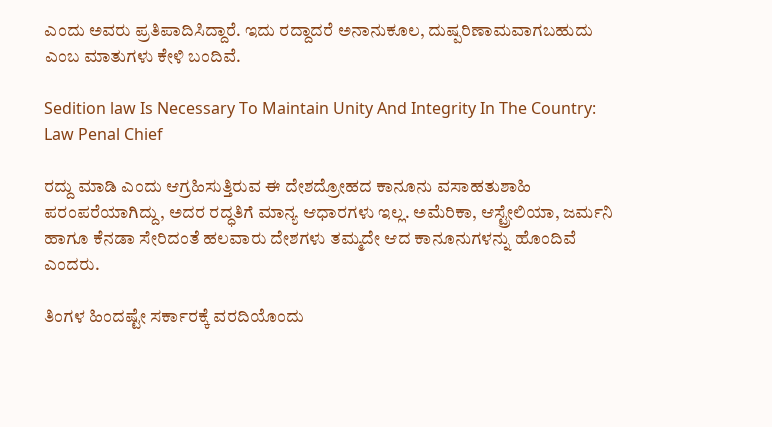ಎಂದು ಅವರು ಪ್ರತಿಪಾದಿಸಿದ್ದಾರೆ. ಇದು ರದ್ದಾದರೆ ಅನಾನುಕೂಲ, ದುಷ್ಪರಿಣಾಮವಾಗಬಹುದು ಎಂಬ ಮಾತುಗಳು ಕೇಳಿ ಬಂದಿವೆ.

Sedition law Is Necessary To Maintain Unity And Integrity In The Country: Law Penal Chief

ರದ್ದು ಮಾಡಿ ಎಂದು ಆಗ್ರಹಿಸುತ್ತಿರುವ ಈ ದೇಶದ್ರೋಹದ ಕಾನೂನು ವಸಾಹತುಶಾಹಿ ಪರಂಪರೆಯಾಗಿದ್ದು, ಅದರ ರದ್ಧತಿಗೆ ಮಾನ್ಯ ಆಧಾರಗಳು ಇಲ್ಲ. ಅಮೆರಿಕಾ, ಆಸ್ಟ್ರೇಲಿಯಾ, ಜರ್ಮನಿ ಹಾಗೂ ಕೆನಡಾ ಸೇರಿದಂತೆ ಹಲವಾರು ದೇಶಗಳು ತಮ್ಮದೇ ಆದ ಕಾನೂನುಗಳನ್ನು ಹೊಂದಿವೆ ಎಂದರು.

ತಿಂಗಳ ಹಿಂದಷ್ಟೇ ಸರ್ಕಾರಕ್ಕೆ ವರದಿಯೊಂದು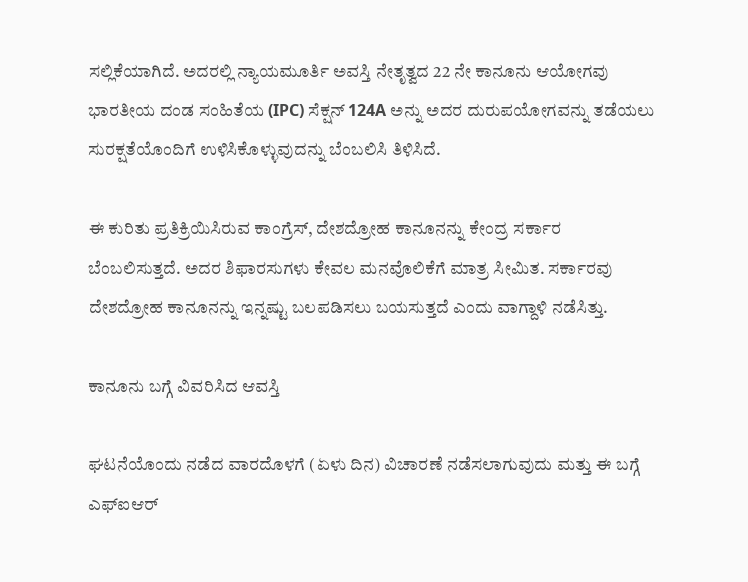ಸಲ್ಲಿಕೆಯಾಗಿದೆ. ಅದರಲ್ಲಿ ನ್ಯಾಯಮೂರ್ತಿ ಅವಸ್ತಿ ನೇತೃತ್ವದ 22 ನೇ ಕಾನೂನು ಆಯೋಗವು ಭಾರತೀಯ ದಂಡ ಸಂಹಿತೆಯ (IPC) ಸೆಕ್ಷನ್ 124A ಅನ್ನು ಅದರ ದುರುಪಯೋಗವನ್ನು ತಡೆಯಲು ಸುರಕ್ಷತೆಯೊಂದಿಗೆ ಉಳಿಸಿಕೊಳ್ಳುವುದನ್ನು ಬೆಂಬಲಿಸಿ ತಿಳಿಸಿದೆ.

ಈ ಕುರಿತು ಪ್ರತಿಕ್ರಿಯಿಸಿರುವ ಕಾಂಗ್ರೆಸ್, ದೇಶದ್ರೋಹ ಕಾನೂನನ್ನು ಕೇಂದ್ರ ಸರ್ಕಾರ ಬೆಂಬಲಿಸುತ್ತದೆ. ಅದರ ಶಿಫಾರಸುಗಳು ಕೇವಲ ಮನವೊಲಿಕೆಗೆ ಮಾತ್ರ ಸೀಮಿತ. ಸರ್ಕಾರವು ದೇಶದ್ರೋಹ ಕಾನೂನನ್ನು ಇನ್ನಷ್ಟು ಬಲಪಡಿಸಲು ಬಯಸುತ್ತದೆ ಎಂದು ವಾಗ್ದಾಳಿ ನಡೆಸಿತ್ತು.

ಕಾನೂನು ಬಗ್ಗೆ ವಿವರಿಸಿದ ಆವಸ್ತಿ

ಘಟನೆಯೊಂದು ನಡೆದ ವಾರದೊಳಗೆ (ಏಳು ದಿನ) ವಿಚಾರಣೆ ನಡೆಸಲಾಗುವುದು ಮತ್ತು ಈ ಬಗ್ಗೆ ಎಫ್‌ಐಆರ್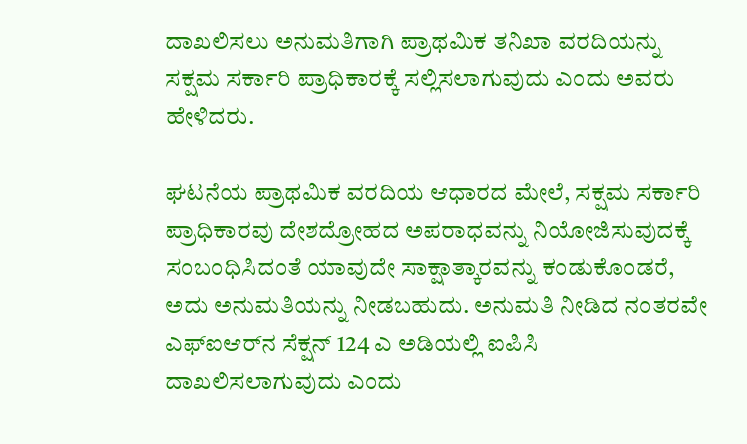ದಾಖಲಿಸಲು ಅನುಮತಿಗಾಗಿ ಪ್ರಾಥಮಿಕ ತನಿಖಾ ವರದಿಯನ್ನು ಸಕ್ಷಮ ಸರ್ಕಾರಿ ಪ್ರಾಧಿಕಾರಕ್ಕೆ ಸಲ್ಲಿಸಲಾಗುವುದು ಎಂದು ಅವರು ಹೇಳಿದರು.

ಘಟನೆಯ ಪ್ರಾಥಮಿಕ ವರದಿಯ ಆಧಾರದ ಮೇಲೆ, ಸಕ್ಷಮ ಸರ್ಕಾರಿ ಪ್ರಾಧಿಕಾರವು ದೇಶದ್ರೋಹದ ಅಪರಾಧವನ್ನು ನಿಯೋಜಿಸುವುದಕ್ಕೆ ಸಂಬಂಧಿಸಿದಂತೆ ಯಾವುದೇ ಸಾಕ್ಷಾತ್ಕಾರವನ್ನು ಕಂಡುಕೊಂಡರೆ, ಅದು ಅನುಮತಿಯನ್ನು ನೀಡಬಹುದು. ಅನುಮತಿ ನೀಡಿದ ನಂತರವೇ ಎಫ್‌ಐಆರ್‌ನ ಸೆಕ್ಷನ್ 124 ಎ ಅಡಿಯಲ್ಲಿ ಐಪಿಸಿ ದಾಖಲಿಸಲಾಗುವುದು ಎಂದು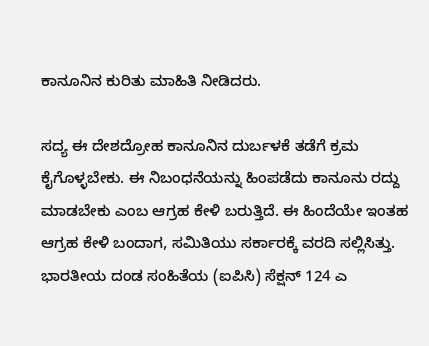ಕಾನೂನಿನ ಕುರಿತು ಮಾಹಿತಿ ನೀಡಿದರು.

ಸದ್ಯ ಈ ದೇಶದ್ರೋಹ ಕಾನೂನಿನ ದುರ್ಬಳಕೆ ತಡೆಗೆ ಕ್ರಮ ಕೈಗೊಳ್ಳಬೇಕು. ಈ ನಿಬಂಧನೆಯನ್ನು ಹಿಂಪಡೆದು ಕಾನೂನು ರದ್ದು ಮಾಡಬೇಕು ಎಂಬ ಆಗ್ರಹ ಕೇಳಿ ಬರುತ್ತಿದೆ. ಈ ಹಿಂದೆಯೇ ಇಂತಹ ಆಗ್ರಹ ಕೇಳಿ ಬಂದಾಗ, ಸಮಿತಿಯು ಸರ್ಕಾರಕ್ಕೆ ವರದಿ ಸಲ್ಲಿಸಿತ್ತು. ಭಾರತೀಯ ದಂಡ ಸಂಹಿತೆಯ (ಐಪಿಸಿ) ಸೆಕ್ಷನ್ 124 ಎ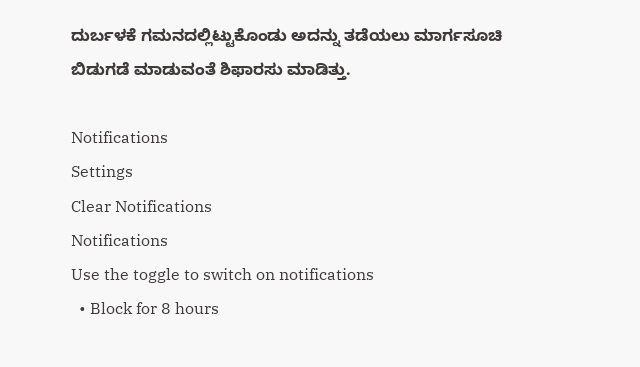ದುರ್ಬಳಕೆ ಗಮನದಲ್ಲಿಟ್ಟುಕೊಂಡು ಅದನ್ನು ತಡೆಯಲು ಮಾರ್ಗಸೂಚಿ ಬಿಡುಗಡೆ ಮಾಡುವಂತೆ ಶಿಫಾರಸು ಮಾಡಿತ್ತು.

Notifications
Settings
Clear Notifications
Notifications
Use the toggle to switch on notifications
  • Block for 8 hours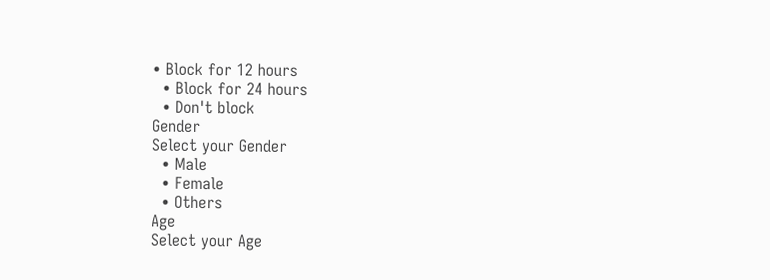• Block for 12 hours
  • Block for 24 hours
  • Don't block
Gender
Select your Gender
  • Male
  • Female
  • Others
Age
Select your Age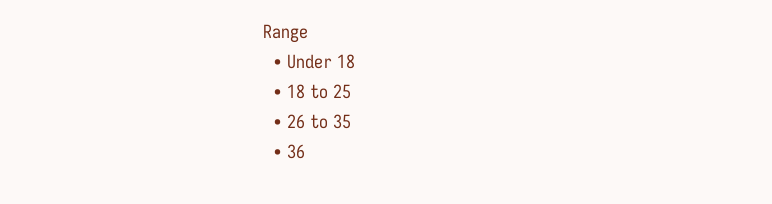Range
  • Under 18
  • 18 to 25
  • 26 to 35
  • 36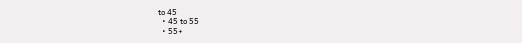to 45
  • 45 to 55
  • 55+